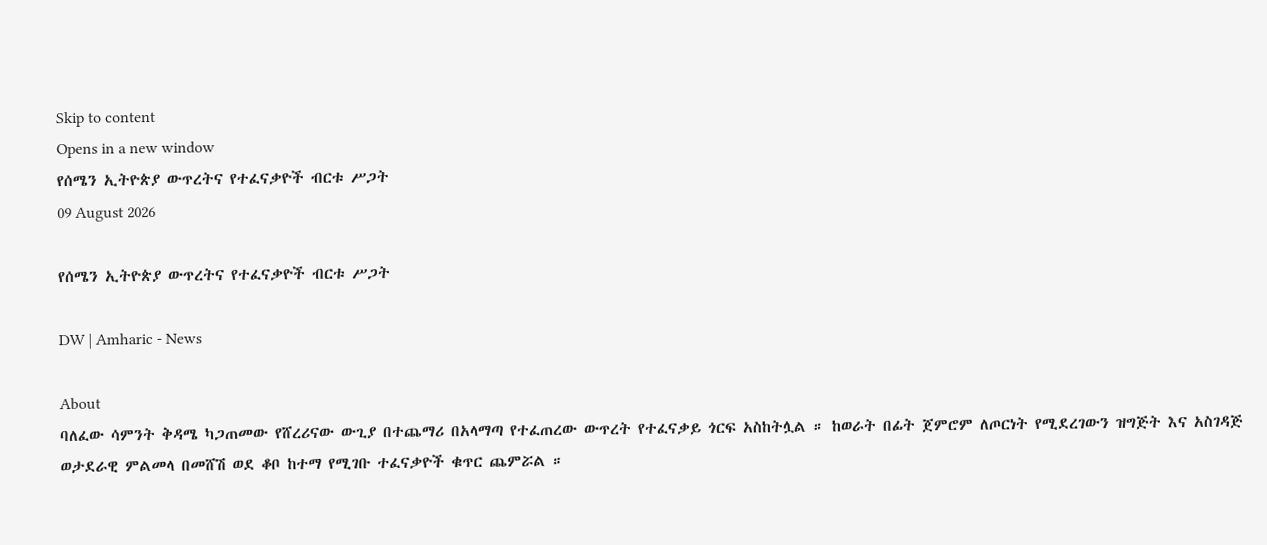Skip to content
Opens in a new window
የሰሜን ኢትዮጵያ ውጥረትና የተፈናቃዮች ብርቱ ሥጋት
09 August 2026

የሰሜን ኢትዮጵያ ውጥረትና የተፈናቃዮች ብርቱ ሥጋት

DW | Amharic - News

About
ባለፈው ሳምንት ቅዳሜ ካጋጠመው የሸረሪናው ውጊያ በተጨማሪ በአላማጣ የተፈጠረው ውጥረት የተፈናቃይ ጎርፍ አስከትሏል ። ከወራት በፊት ጀምሮም ለጦርነት የሚደረገውን ዝግጅት እና አስገዳጅ ወታደራዊ ምልመላ በመሸሽ ወደ ቆቦ ከተማ የሚገቡ ተፈናቃዮች ቁጥር ጨምሯል ።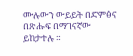ሙሉውን ውይይት በድምፅና በጽሑፍ በማገናኛው ይከታተሉ ።